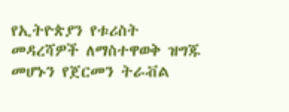የኢትዮጵያን የቱሪስት መዳረሻዎች ለማስተዋወቅ ዝግጁ መሆኑን የጀርመን ትራቭል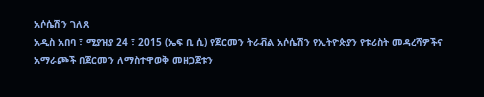አሶሴሽን ገለጸ
አዲስ አበባ ፣ ሚያዝያ 24 ፣ 2015 (ኤፍ ቢ ሲ) የጀርመን ትራቭል አሶሴሽን የኢትዮጵያን የቱሪስት መዳረሻዎችና አማራጮች በጀርመን ለማስተዋወቅ መዘጋጀቱን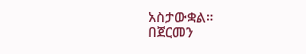አስታውቋል።
በጀርመን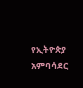የኢትዮጵያ አምባሳደር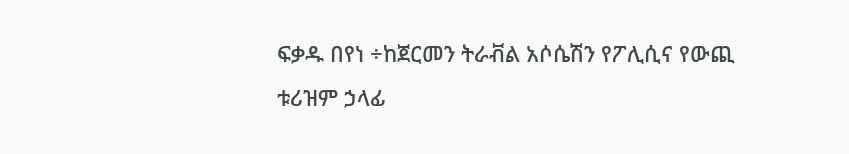ፍቃዱ በየነ ÷ከጀርመን ትራቭል አሶሴሽን የፖሊሲና የውጪ ቱሪዝም ኃላፊ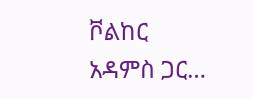ቮልከር አዳምስ ጋር…